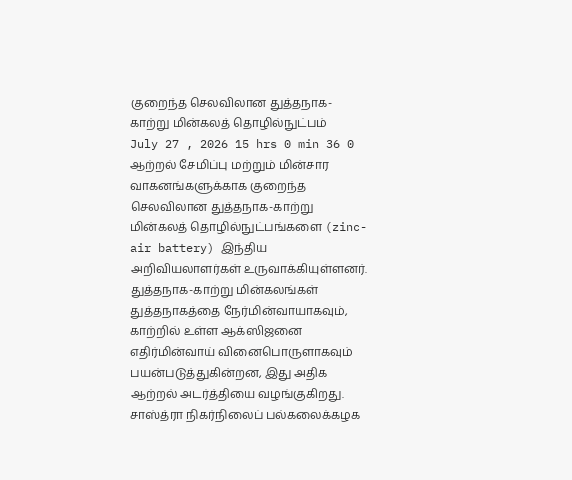குறைந்த செலவிலான துத்தநாக-காற்று மின்கலத் தொழில்நுட்பம்
July 27 , 2026 15 hrs 0 min 36 0
ஆற்றல் சேமிப்பு மற்றும் மின்சார வாகனங்களுக்காக குறைந்த செலவிலான துத்தநாக-காற்று மின்கலத் தொழில்நுட்பங்களை (zinc-air battery) இந்திய அறிவியலாளர்கள் உருவாக்கியுள்ளனர்.
துத்தநாக-காற்று மின்கலங்கள் துத்தநாகத்தை நேர்மின்வாயாகவும், காற்றில் உள்ள ஆக்ஸிஜனை எதிர்மின்வாய் வினைபொருளாகவும் பயன்படுத்துகின்றன, இது அதிக ஆற்றல் அடர்த்தியை வழங்குகிறது.
சாஸ்த்ரா நிகர்நிலைப் பல்கலைக்கழக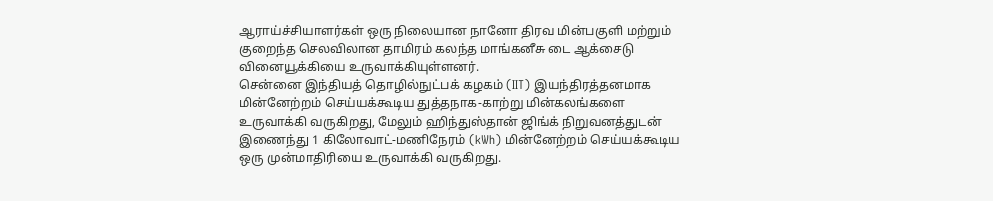ஆராய்ச்சியாளர்கள் ஒரு நிலையான நானோ திரவ மின்பகுளி மற்றும் குறைந்த செலவிலான தாமிரம் கலந்த மாங்கனீசு டை ஆக்சைடு வினையூக்கியை உருவாக்கியுள்ளனர்.
சென்னை இந்தியத் தொழில்நுட்பக் கழகம் (IIT) இயந்திரத்தனமாக மின்னேற்றம் செய்யக்கூடிய துத்தநாக-காற்று மின்கலங்களை உருவாக்கி வருகிறது, மேலும் ஹிந்துஸ்தான் ஜிங்க் நிறுவனத்துடன் இணைந்து 1 கிலோவாட்-மணிநேரம் (kWh) மின்னேற்றம் செய்யக்கூடிய ஒரு முன்மாதிரியை உருவாக்கி வருகிறது.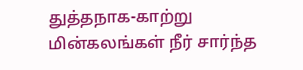துத்தநாக-காற்று மின்கலங்கள் நீர் சார்ந்த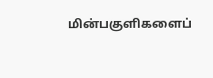மின்பகுளிகளைப்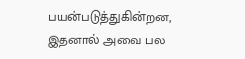பயன்படுத்துகின்றன, இதனால் அவை பல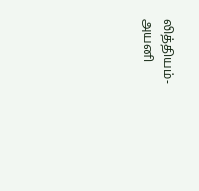லித்தியம்-அயனி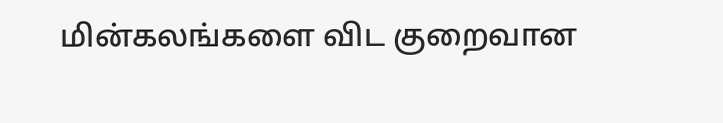மின்கலங்களை விட குறைவான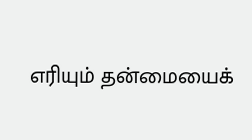எரியும் தன்மையைக்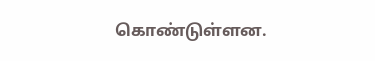கொண்டுள்ளன.